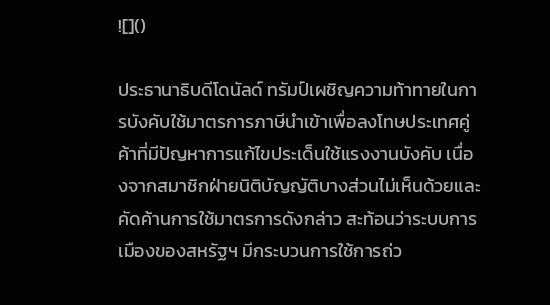![]()

ประธานาธิบดีโดนัลด์ ทรัมป์เผชิญความท้าทายในการบังคับใช้มาตรการภาษีนำเข้าเพื่อลงโทษประเทศคู่ค้าที่มีปัญหาการแก้ไขประเด็นใช้แรงงานบังคับ เนื่องจากสมาชิกฝ่ายนิติบัญญัติบางส่วนไม่เห็นด้วยและคัดค้านการใช้มาตรการดังกล่าว สะท้อนว่าระบบการเมืองของสหรัฐฯ มีกระบวนการใช้การถ่ว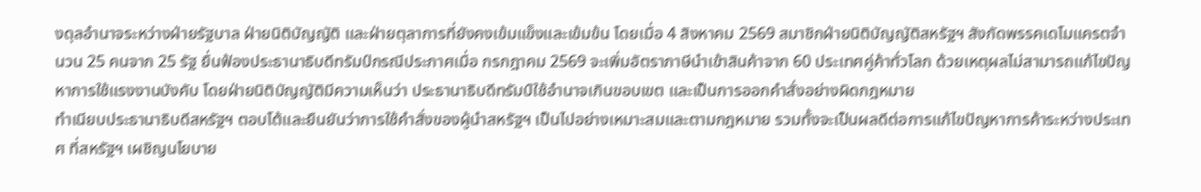งดุลอำนาจระหว่างฝ่ายรัฐบาล ฝ่ายนิติบัญญัติ และฝ่ายตุลาการที่ยังคงเข้มแข็งและเข้มข้น โดยเมื่อ 4 สิงหาคม 2569 สมาชิกฝ่ายนิติบัญญัติสหรัฐฯ สังกัดพรรคเดโมแครตจำนวน 25 คนจาก 25 รัฐ ยื่นฟ้องประธานาธิบดีทรัมป์กรณีประกาศเมื่อ กรกฎาคม 2569 จะเพิ่มอัตราภาษีนำเข้าสินค้าจาก 60 ประเทศคู่ค้าทั่วโลก ด้วยเหตุผลไม่สามารถแก้ไขปัญหาการใช้แรงงานบังคับ โดยฝ่ายนิติบัญญัติมีความเห็นว่า ประธานาธิบดีทรัมป์ใช้อำนาจเกินขอบเขต และเป็นการออกคำสั่งอย่างผิดกฎหมาย
ทำเนียบประธานาธิบดีสหรัฐฯ ตอบโต้และยืนยันว่าการใช้คำสั่งของผู้นำสหรัฐฯ เป็นไปอย่างเหมาะสมและตามกฎหมาย รวมทั้งจะเป็นผลดีต่อการแก้ไขปัญหาการค้าระหว่างประเทศ ที่สหรัฐฯ เผชิญนโยบาย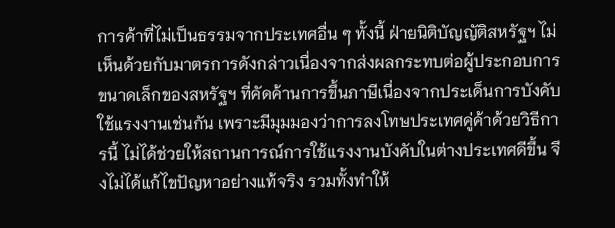การค้าที่ไม่เป็นธรรมจากประเทศอื่น ๆ ทั้งนี้ ฝ่ายนิติบัญญัติสหรัฐฯ ไม่เห็นด้วยกับมาตรการดังกล่าวเนื่องจากส่งผลกระทบต่อผู้ประกอบการขนาดเล็กของสหรัฐฯ ที่คัดค้านการขึ้นภาษีเนื่องจากประเด็นการบังคับใช้แรงงานเช่นกัน เพราะมีมุมมองว่าการลงโทษประเทศคู่ค้าด้วยวิธีการนี้ ไม่ได้ช่วยให้สถานการณ์การใช้แรงงานบังคับในต่างประเทศดีขึ้น จึงไม่ได้แก้ไขปัญหาอย่างแท้จริง รวมทั้งทำให้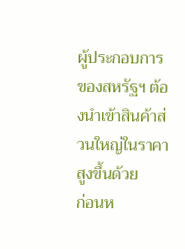ผู้ประกอบการของสหรัฐฯ ต้องนำเข้าสินค้าส่วนใหญ่ในราคาสูงขึ้นด้วย
ก่อนห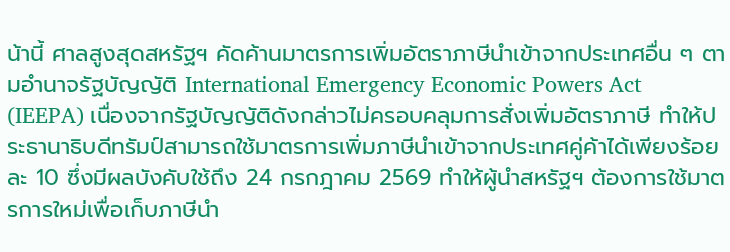น้านี้ ศาลสูงสุดสหรัฐฯ คัดค้านมาตรการเพิ่มอัตราภาษีนำเข้าจากประเทศอื่น ๆ ตามอำนาจรัฐบัญญัติ International Emergency Economic Powers Act (IEEPA) เนื่องจากรัฐบัญญัติดังกล่าวไม่ครอบคลุมการสั่งเพิ่มอัตราภาษี ทำให้ประธานาธิบดีทรัมป์สามารถใช้มาตรการเพิ่มภาษีนำเข้าจากประเทศคู่ค้าได้เพียงร้อยละ 10 ซึ่งมีผลบังคับใช้ถึง 24 กรกฎาคม 2569 ทำให้ผู้นำสหรัฐฯ ต้องการใช้มาตรการใหม่เพื่อเก็บภาษีนำ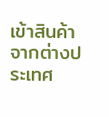เข้าสินค้าจากต่างประเทศ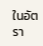ในอัตรา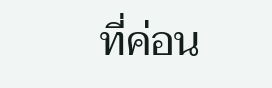ที่ค่อน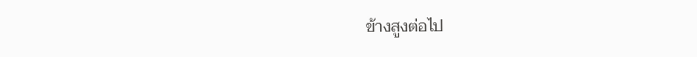ข้างสูงต่อไป